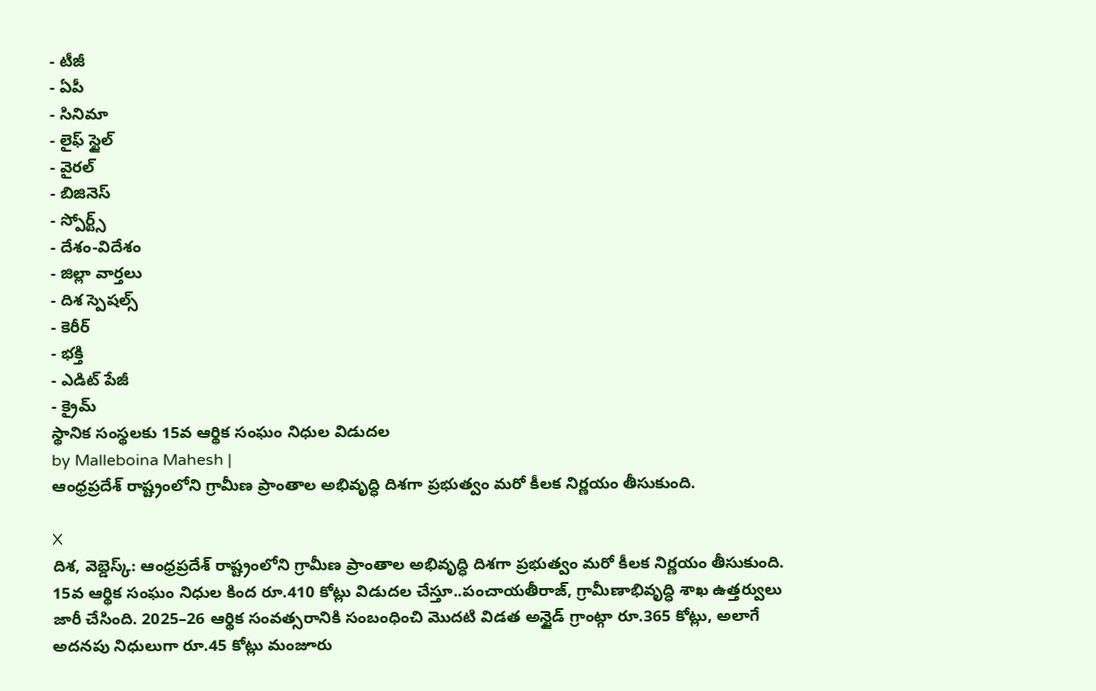- టీజీ
- ఏపీ
- సినిమా
- లైఫ్ స్టైల్
- వైరల్
- బిజినెస్
- స్పోర్ట్స్
- దేశం-విదేశం
- జిల్లా వార్తలు
- దిశ స్పెషల్స్
- కెరీర్
- భక్తి
- ఎడిట్ పేజీ
- క్రైమ్
స్థానిక సంస్థలకు 15వ ఆర్థిక సంఘం నిధుల విడుదల
by Malleboina Mahesh |
ఆంధ్రప్రదేశ్ రాష్ట్రంలోని గ్రామీణ ప్రాంతాల అభివృద్ధి దిశగా ప్రభుత్వం మరో కీలక నిర్ణయం తీసుకుంది.

X
దిశ, వెబ్డెస్క్: ఆంధ్రప్రదేశ్ రాష్ట్రంలోని గ్రామీణ ప్రాంతాల అభివృద్ధి దిశగా ప్రభుత్వం మరో కీలక నిర్ణయం తీసుకుంది. 15వ ఆర్థిక సంఘం నిధుల కింద రూ.410 కోట్లు విడుదల చేస్తూ..పంచాయతీరాజ్, గ్రామీణాభివృద్ధి శాఖ ఉత్తర్వులు జారీ చేసింది. 2025–26 ఆర్థిక సంవత్సరానికి సంబంధించి మొదటి విడత అన్టైడ్ గ్రాంట్గా రూ.365 కోట్లు, అలాగే అదనపు నిధులుగా రూ.45 కోట్లు మంజూరు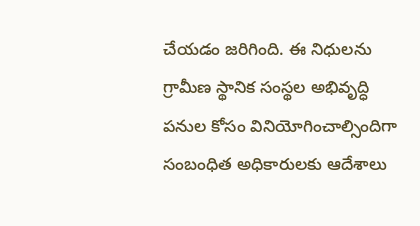చేయడం జరిగింది. ఈ నిధులను గ్రామీణ స్థానిక సంస్థల అభివృద్ధి పనుల కోసం వినియోగించాల్సిందిగా సంబంధిత అధికారులకు ఆదేశాలు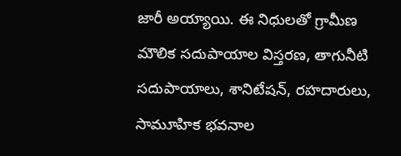జారీ అయ్యాయి. ఈ నిధులతో గ్రామీణ మౌలిక సదుపాయాల విస్తరణ, తాగునీటి సదుపాయాలు, శానిటేషన్, రహదారులు, సామూహిక భవనాల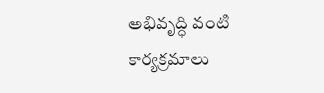అభివృద్ధి వంటి కార్యక్రమాలు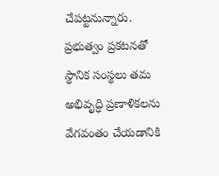చేపట్టనున్నారు. ప్రభుత్వం ప్రకటనతో స్థానిక సంస్థలు తమ అభివృద్ధి ప్రణాళికలను వేగవంతం చేయడానికి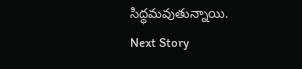సిద్ధమవుతున్నాయి.
Next Story